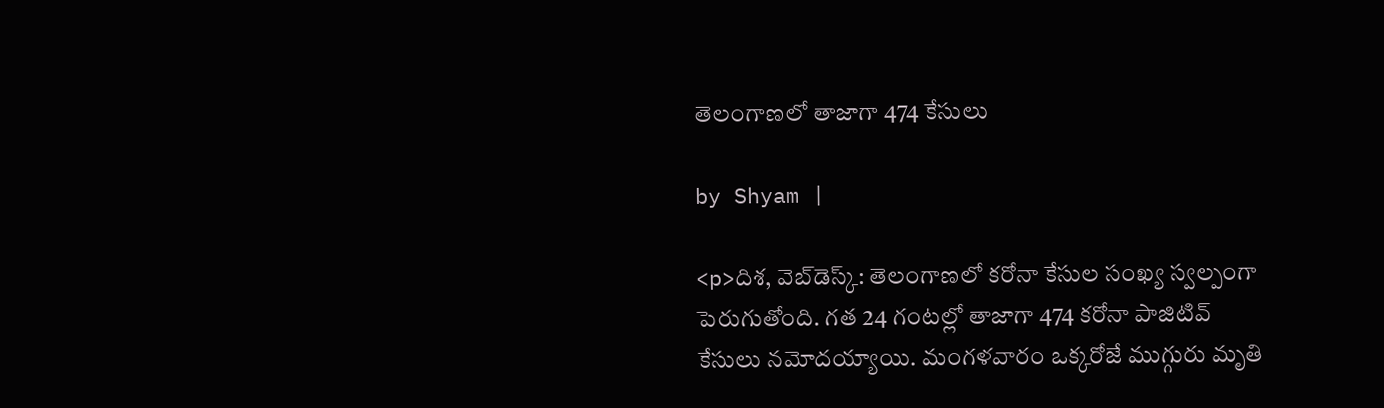తెలంగాణలో తాజాగా 474 కేసులు

by Shyam |

<p>దిశ, వెబ్‌డెస్క్: తెలంగాణలో కరోనా కేసుల సంఖ్య స్వల్పంగా పెరుగుతోంది. గత 24 గంటల్లో తాజాగా 474 కరోనా పాజిటివ్ కేసులు నమోదయ్యాయి. మంగళవారం ఒక్కరోజే ముగ్గురు మృతి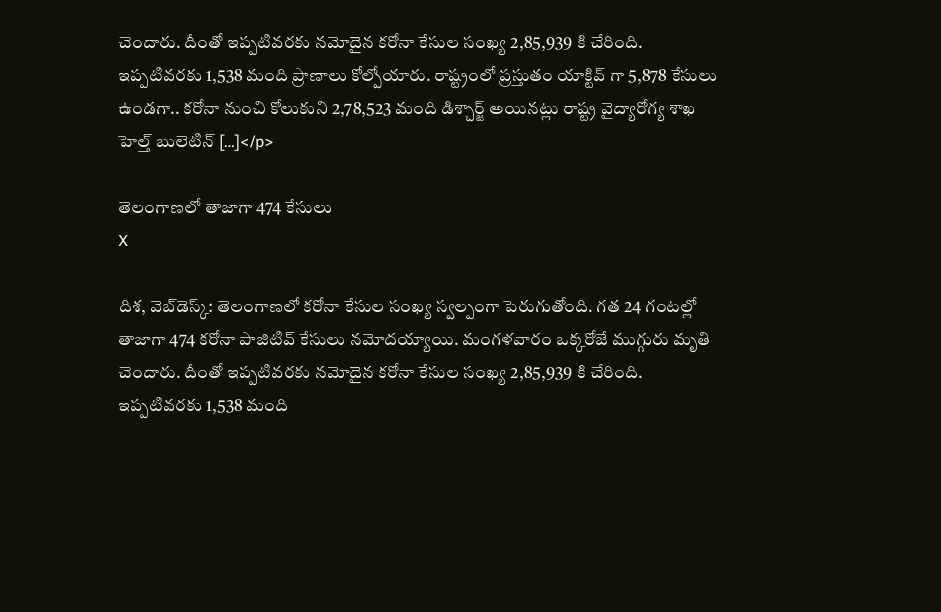చెందారు. దీంతో ఇప్పటివరకు నమోదైన కరోనా కేసుల సంఖ్య 2,85,939 కి చేరింది. ఇప్పటివరకు 1,538 మంది ప్రాణాలు కోల్పోయారు. రాష్ట్రంలో ప్రస్తుతం యాక్టివ్ గా 5,878 కేసులు ఉండగా.. కరోనా నుంచి కోలుకుని 2,78,523 మంది డిశ్చార్జ్ అయినట్లు రాష్ట్ర వైద్యారోగ్య శాఖ హెల్త్ బులెటిన్ […]</p>

తెలంగాణలో తాజాగా 474 కేసులు
X

దిశ, వెబ్‌డెస్క్: తెలంగాణలో కరోనా కేసుల సంఖ్య స్వల్పంగా పెరుగుతోంది. గత 24 గంటల్లో తాజాగా 474 కరోనా పాజిటివ్ కేసులు నమోదయ్యాయి. మంగళవారం ఒక్కరోజే ముగ్గురు మృతి చెందారు. దీంతో ఇప్పటివరకు నమోదైన కరోనా కేసుల సంఖ్య 2,85,939 కి చేరింది. ఇప్పటివరకు 1,538 మంది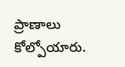ప్రాణాలు కోల్పోయారు.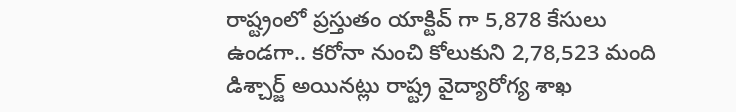రాష్ట్రంలో ప్రస్తుతం యాక్టివ్ గా 5,878 కేసులు ఉండగా.. కరోనా నుంచి కోలుకుని 2,78,523 మంది డిశ్చార్జ్ అయినట్లు రాష్ట్ర వైద్యారోగ్య శాఖ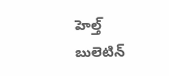హెల్త్ బులెటిన్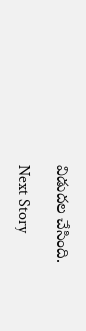విడుదల చేసింది.

Next Story